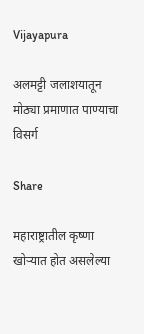Vijayapura

अलमट्टी जलाशयातून मोठ्या प्रमाणात पाण्याचा विसर्ग

Share

महाराष्ट्रातील कृष्णा खोऱ्यात होत असलेल्या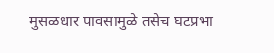मुसळधार पावसामुळे तसेच घटप्रभा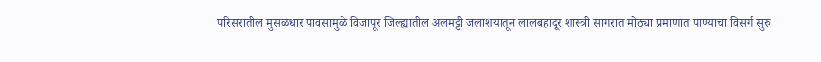परिसरातील मुसळधार पावसामुळे विजापूर जिल्ह्यातील अलमट्टी जलाशयातून लालबहादूर शास्त्री सागरात मोठ्या प्रमाणात पाण्याचा विसर्ग सुरु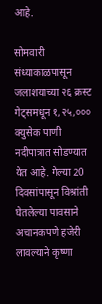आहे.

सोमवारी संध्याकाळपासून जलाशयाच्या २६ क्रस्ट गेट्समधून १,२५,००० क्युसेक पाणी नदीपात्रात सोडण्यात येत आहे. गेल्या 20 दिवसांपासून विश्रांती घेतलेल्या पावसाने अचानकपणे हजेरी लावल्याने कृष्णा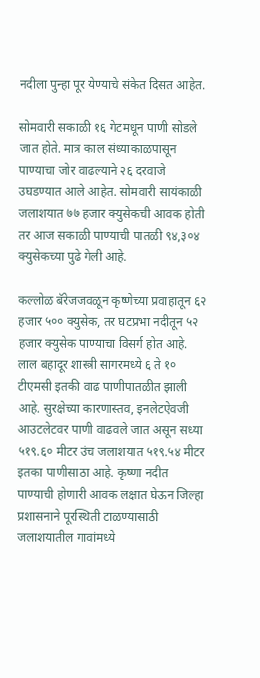नदीला पुन्हा पूर येण्याचे संकेत दिसत आहेत.

सोमवारी सकाळी १६ गेटमधून पाणी सोडले जात होते. मात्र काल संध्याकाळपासून पाण्याचा जोर वाढल्याने २६ दरवाजे उघडण्यात आले आहेत. सोमवारी सायंकाळी जलाशयात ७७ हजार क्युसेकची आवक होती तर आज सकाळी पाण्याची पातळी ९४,३०४ क्युसेकच्या पुढे गेली आहे.

कल्लोळ बॅरेजजवळून कृष्णेच्या प्रवाहातून ६२ हजार ५०० क्युसेक, तर घटप्रभा नदीतून ५२ हजार क्युसेक पाण्याचा विसर्ग होत आहे. लाल बहादूर शास्त्री सागरमध्ये ६ ते १० टीएमसी इतकी वाढ पाणीपातळीत झाली आहे. सुरक्षेच्या कारणास्तव, इनलेटऐवजी आउटलेटवर पाणी वाढवले जात असून सध्या ५१९.६० मीटर उंच जलाशयात ५१९.५४ मीटर इतका पाणीसाठा आहे. कृष्णा नदीत पाण्याची होणारी आवक लक्षात घेऊन जिल्हा प्रशासनाने पूरस्थिती टाळण्यासाठी जलाशयातील गावांमध्ये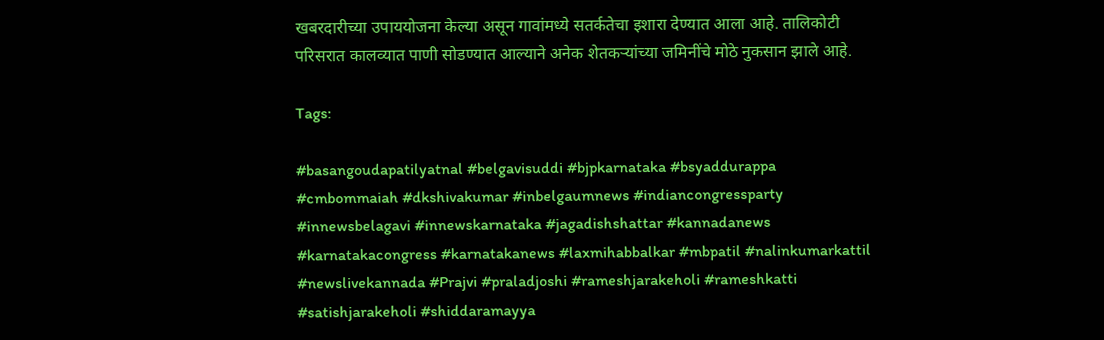खबरदारीच्या उपाययोजना केल्या असून गावांमध्ये सतर्कतेचा इशारा देण्यात आला आहे. तालिकोटी परिसरात कालव्यात पाणी सोडण्यात आल्याने अनेक शेतकऱ्यांच्या जमिनींचे मोठे नुकसान झाले आहे.

Tags:

#basangoudapatilyatnal #belgavisuddi #bjpkarnataka #bsyaddurappa #cmbommaiah #dkshivakumar #inbelgaumnews #indiancongressparty #innewsbelagavi #innewskarnataka #jagadishshattar #kannadanews #karnatakacongress #karnatakanews #laxmihabbalkar #mbpatil #nalinkumarkattil #newslivekannada #Prajvi #praladjoshi #rameshjarakeholi #rameshkatti #satishjarakeholi #shiddaramayya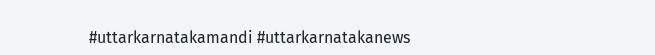#uttarkarnatakamandi #uttarkarnatakanews